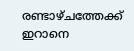രണ്ടാഴ്ചത്തേക്ക് ഇറാനെ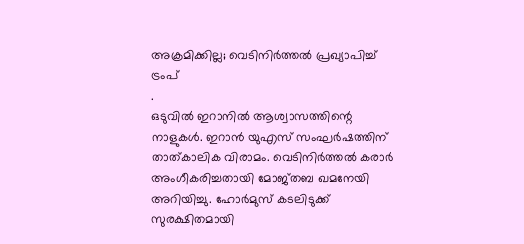അക്രമിക്കില്ല; വെടിനിർത്തൽ പ്രഖ്യാപിച്ച് ട്രംപ്
.
ഒടുവിൽ ഇറാനിൽ ആശ്വാസത്തിന്റെ നാളുകൾ. ഇറാൻ യുഎസ് സംഘർഷത്തിന് താത്കാലിക വിരാമം. വെടിനിർത്തൽ കരാർ അംഗീകരിച്ചതായി മോജ്തബ ഖമനേയി അറിയിച്ചു. ഹോർമുസ് കടലിടുക്ക് സുരക്ഷിതമായി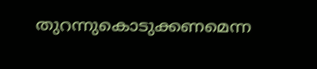തുറന്നുകൊടുക്കണമെന്ന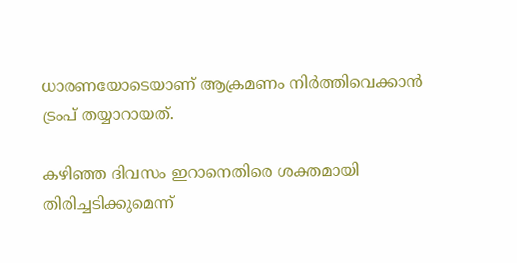ധാരണയോടെയാണ് ആക്രമണം നിർത്തിവെക്കാൻ ട്രംപ് തയ്യാറായത്.

കഴിഞ്ഞ ദിവസം ഇറാനെതിരെ ശക്തമായി തിരിച്ചടിക്കുമെന്ന്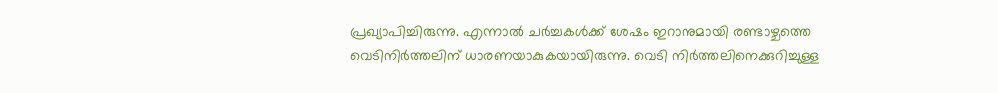പ്രഖ്യാപിച്ചിരുന്നു. എന്നാൽ ചർച്ചകൾക്ക് ശേഷം ഇറാനുമായി രണ്ടാഴ്ചത്തെ വെടിനിർത്തലിന് ധാരണയാകുകയായിരുന്നു. വെടി നിർത്തലിനെക്കുറിച്ചുള്ള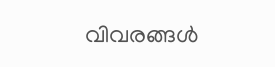വിവരങ്ങൾ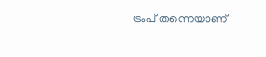ട്രംപ് തന്നെയാണ്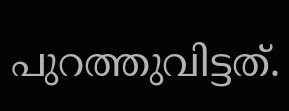പുറത്തുവിട്ടത്.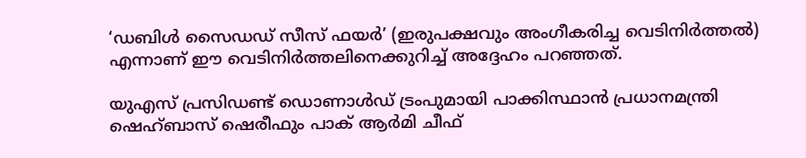‘ഡബിൾ സൈഡഡ് സീസ് ഫയർ’ (ഇരുപക്ഷവും അംഗീകരിച്ച വെടിനിർത്തൽ) എന്നാണ് ഈ വെടിനിർത്തലിനെക്കുറിച്ച് അദ്ദേഹം പറഞ്ഞത്.

യുഎസ് പ്രസിഡണ്ട് ഡൊണാൾഡ് ട്രംപുമായി പാക്കിസ്ഥാൻ പ്രധാനമന്ത്രി ഷെഹ്ബാസ് ഷെരീഫും പാക് ആർമി ചീഫ്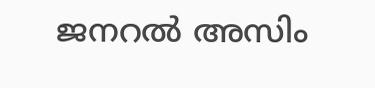ജനറൽ അസിം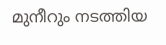മുനീറും നടത്തിയ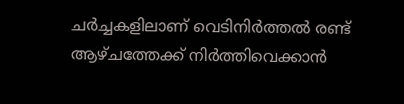ചർച്ചകളിലാണ് വെടിനിർത്തൽ രണ്ട് ആഴ്ചത്തേക്ക് നിർത്തിവെക്കാൻ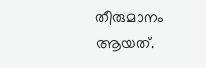തീരുമാനം ആയത്.